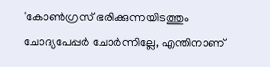'കോണ്‍ഗ്രസ് ഭരിക്കുന്നയിടത്തും ചോദ്യപേപ്പര്‍ ചോര്‍ന്നില്ലേ, എന്തിനാണ്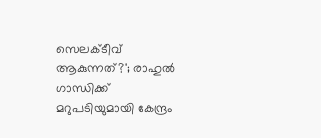സെലക്ടീവ് ആകുന്നത്?'; രാഹുല്‍ ഗാന്ധിക്ക് മറുപടിയുമായി കേന്ദ്രം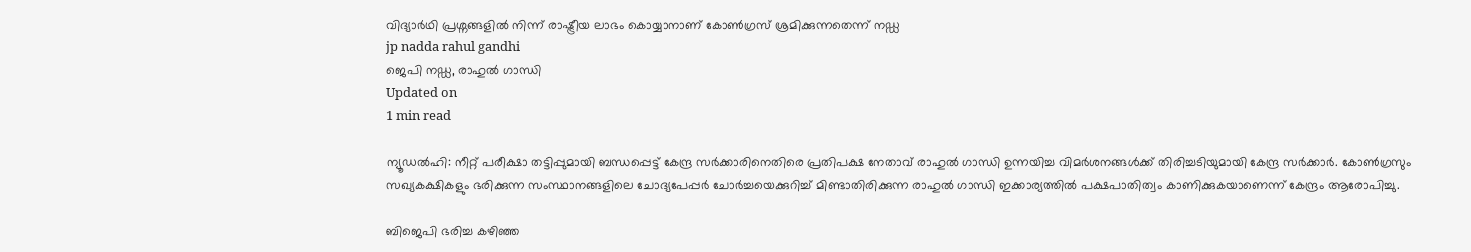വിദ്യാര്‍ഥി പ്രശ്നങ്ങളില്‍ നിന്ന് രാഷ്ട്രീയ ലാഭം കൊയ്യാനാണ് കോണ്‍ഗ്രസ് ശ്രമിക്കുന്നതെന്ന് നഡ്ഡ
jp nadda rahul gandhi
ജെപി നഡ്ഡ, രാഹുല്‍ ഗാന്ധി
Updated on
1 min read

ന്യൂഡല്‍ഹി: നീറ്റ് പരീക്ഷാ തട്ടിപ്പുമായി ബന്ധപ്പെട്ട് കേന്ദ്ര സര്‍ക്കാരിനെതിരെ പ്രതിപക്ഷ നേതാവ് രാഹുല്‍ ഗാന്ധി ഉന്നയിച്ച വിമര്‍ശനങ്ങള്‍ക്ക്‌ തിരിച്ചടിയുമായി കേന്ദ്ര സര്‍ക്കാര്‍. കോണ്‍ഗ്രസും സഖ്യകക്ഷികളും ഭരിക്കുന്ന സംസ്ഥാനങ്ങളിലെ ചോദ്യപേപ്പര്‍ ചോര്‍ച്ചയെക്കുറിച്ച് മിണ്ടാതിരിക്കുന്ന രാഹുല്‍ ഗാന്ധി ഇക്കാര്യത്തില്‍ പക്ഷപാതിത്വം കാണിക്കുകയാണെന്ന് കേന്ദ്രം ആരോപിച്ചു.

ബിജെപി ഭരിച്ച കഴിഞ്ഞ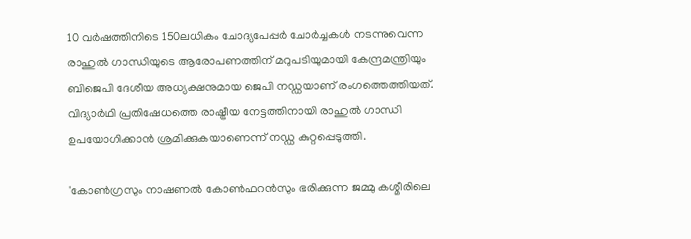10 വര്‍ഷത്തിനിടെ 150ലധികം ചോദ്യപേപ്പര്‍ ചോര്‍ച്ചകള്‍ നടന്നുവെന്ന രാഹുല്‍ ഗാന്ധിയുടെ ആരോപണത്തിന് മറുപടിയുമായി കേന്ദ്രമന്ത്രിയും ബിജെപി ദേശീയ അധ്യക്ഷനുമായ ജെപി നഡ്ഡയാണ് രംഗത്തെത്തിയത്. വിദ്യാര്‍ഥി പ്രതിഷേധത്തെ രാഷ്ട്രീയ നേട്ടത്തിനായി രാഹുല്‍ ഗാന്ധി ഉപയോഗിക്കാന്‍ ശ്രമിക്കുകയാണെന്ന് നഡ്ഡ കുറ്റപ്പെടുത്തി.

'കോണ്‍ഗ്രസും നാഷണല്‍ കോണ്‍ഫറന്‍സും ഭരിക്കുന്ന ജമ്മു കശ്മീരിലെ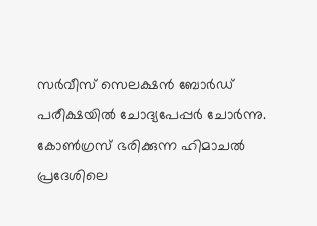സര്‍വീസ് സെലക്ഷന്‍ ബോര്‍ഡ് പരീക്ഷയില്‍ ചോദ്യപേപ്പര്‍ ചോര്‍ന്നു. കോണ്‍ഗ്രസ് ഭരിക്കുന്ന ഹിമാചല്‍ പ്രദേശിലെ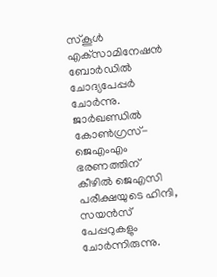സ്‌കൂള്‍ എക്‌സാമിനേഷന്‍ ബോര്‍ഡില്‍ ചോദ്യപേപ്പര്‍ ചോര്‍ന്നു. ജാര്‍ഖണ്ഡില്‍ കോണ്‍ഗ്രസ്-ജെഎംഎം ഭരണത്തിന് കീഴില്‍ ജെഎസി പരീക്ഷയുടെ ഹിന്ദി, സയന്‍സ് പേപ്പറുകളും ചോര്‍ന്നിരുന്നു.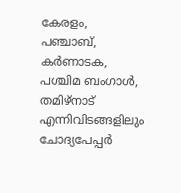കേരളം, പഞ്ചാബ്, കര്‍ണാടക, പശ്ചിമ ബംഗാള്‍, തമിഴ്‌നാട് എന്നിവിടങ്ങളിലും ചോദ്യപേപ്പര്‍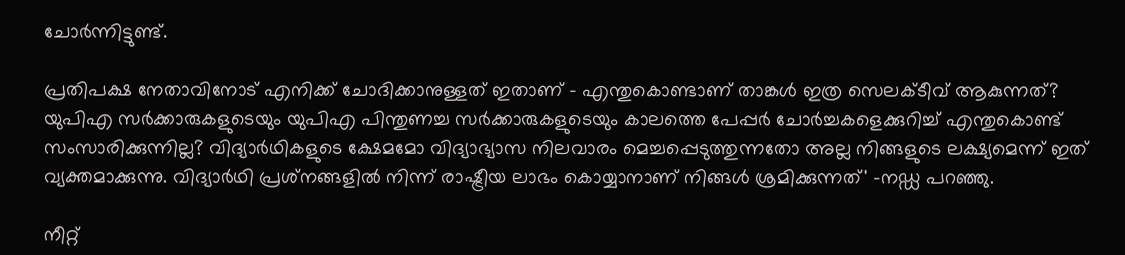ചോര്‍ന്നിട്ടുണ്ട്.

പ്രതിപക്ഷ നേതാവിനോട് എനിക്ക് ചോദിക്കാനുള്ളത് ഇതാണ് - എന്തുകൊണ്ടാണ് താങ്കള്‍ ഇത്ര സെലക്ടീവ് ആകുന്നത്? യുപിഎ സര്‍ക്കാരുകളുടെയും യുപിഎ പിന്തുണച്ച സര്‍ക്കാരുകളുടെയും കാലത്തെ പേപ്പര്‍ ചോര്‍ച്ചകളെക്കുറിച്ച് എന്തുകൊണ്ട് സംസാരിക്കുന്നില്ല? വിദ്യാര്‍ഥികളുടെ ക്ഷേമമോ വിദ്യാഭ്യാസ നിലവാരം മെച്ചപ്പെടുത്തുന്നതോ അല്ല നിങ്ങളുടെ ലക്ഷ്യമെന്ന് ഇത് വ്യക്തമാക്കുന്നു. വിദ്യാര്‍ഥി പ്രശ്‌നങ്ങളില്‍ നിന്ന് രാഷ്ട്രീയ ലാഭം കൊയ്യാനാണ് നിങ്ങള്‍ ശ്രമിക്കുന്നത്' -നഡ്ഡ പറഞ്ഞു.

നീറ്റ്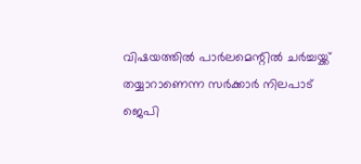വിഷയത്തില്‍ പാര്‍ലമെന്റില്‍ ചര്‍ച്ചയ്ക്ക് തയ്യാറാണെന്ന സര്‍ക്കാര്‍ നിലപാട് ജെപി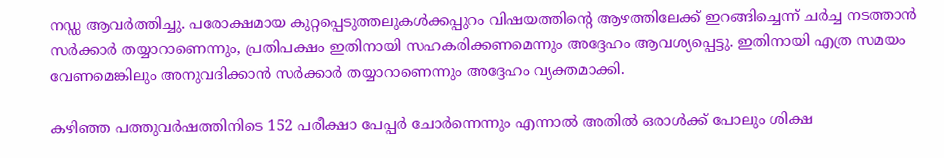നഡ്ഡ ആവര്‍ത്തിച്ചു. പരോക്ഷമായ കുറ്റപ്പെടുത്തലുകള്‍ക്കപ്പുറം വിഷയത്തിന്റെ ആഴത്തിലേക്ക് ഇറങ്ങിച്ചെന്ന് ചര്‍ച്ച നടത്താന്‍ സര്‍ക്കാര്‍ തയ്യാറാണെന്നും, പ്രതിപക്ഷം ഇതിനായി സഹകരിക്കണമെന്നും അദ്ദേഹം ആവശ്യപ്പെട്ടു. ഇതിനായി എത്ര സമയം വേണമെങ്കിലും അനുവദിക്കാന്‍ സര്‍ക്കാര്‍ തയ്യാറാണെന്നും അദ്ദേഹം വ്യക്തമാക്കി.

കഴിഞ്ഞ പത്തുവര്‍ഷത്തിനിടെ 152 പരീക്ഷാ പേപ്പര്‍ ചോര്‍ന്നെന്നും എന്നാല്‍ അതില്‍ ഒരാള്‍ക്ക് പോലും ശിക്ഷ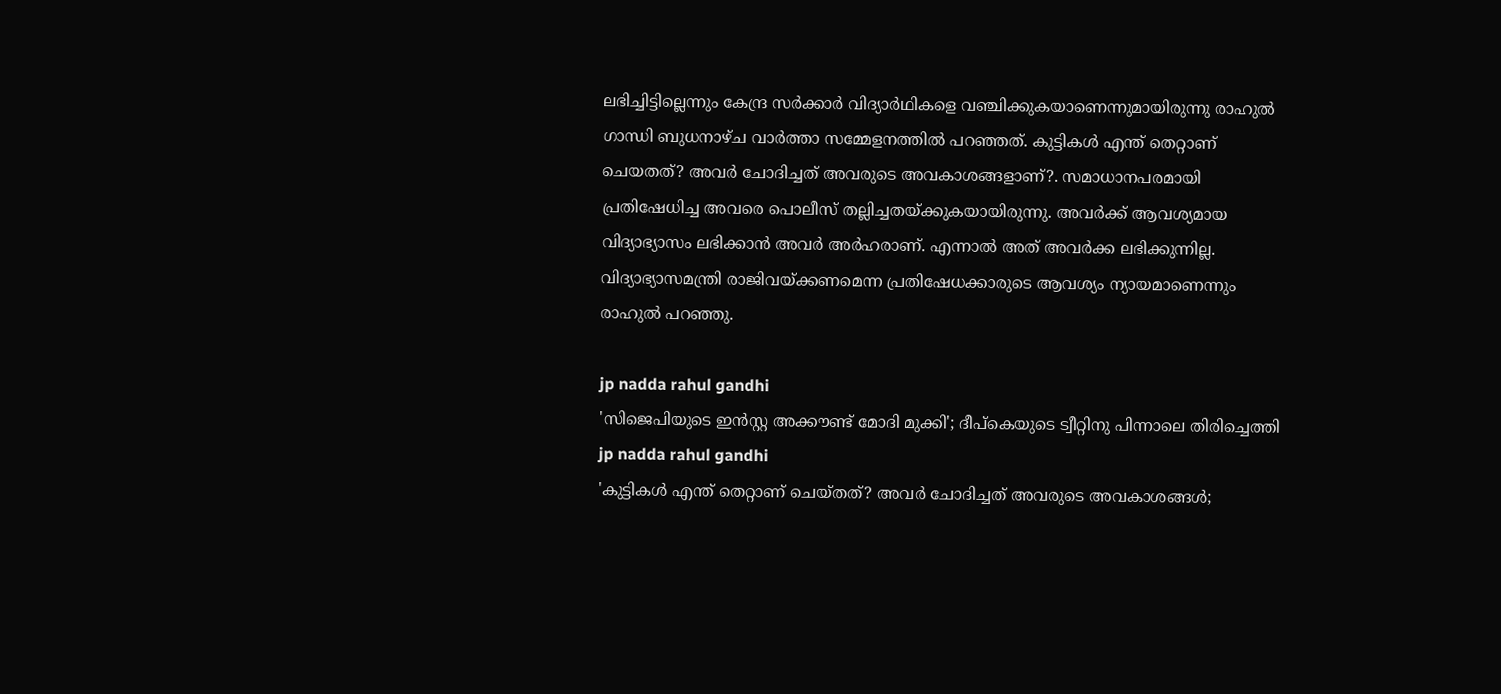ലഭിച്ചിട്ടില്ലെന്നും കേന്ദ്ര സര്‍ക്കാര്‍ വിദ്യാര്‍ഥികളെ വഞ്ചിക്കുകയാണെന്നുമായിരുന്നു രാഹുല്‍ ഗാന്ധി ബുധനാഴ്ച വാര്‍ത്താ സമ്മേളനത്തില്‍ പറഞ്ഞത്. കുട്ടികള്‍ എന്ത് തെറ്റാണ് ചെയതത്? അവര്‍ ചോദിച്ചത് അവരുടെ അവകാശങ്ങളാണ്?. സമാധാനപരമായി പ്രതിഷേധിച്ച അവരെ പൊലീസ് തല്ലിച്ചതയ്ക്കുകയായിരുന്നു. അവര്‍ക്ക് ആവശ്യമായ വിദ്യാഭ്യാസം ലഭിക്കാന്‍ അവര്‍ അര്‍ഹരാണ്. എന്നാല്‍ അത് അവര്‍ക്ക ലഭിക്കുന്നില്ല. വിദ്യാഭ്യാസമന്ത്രി രാജിവയ്ക്കണമെന്ന പ്രതിഷേധക്കാരുടെ ആവശ്യം ന്യായമാണെന്നും രാഹുല്‍ പറഞ്ഞു.

jp nadda rahul gandhi
'സിജെപിയുടെ ഇന്‍സ്റ്റ അക്കൗണ്ട് മോദി മുക്കി'; ദീപ്‌കെയുടെ ട്വീറ്റിനു പിന്നാലെ തിരിച്ചെത്തി
jp nadda rahul gandhi
'കുട്ടികള്‍ എന്ത് തെറ്റാണ് ചെയ്തത്? അവര്‍ ചോദിച്ചത് അവരുടെ അവകാശങ്ങള്‍;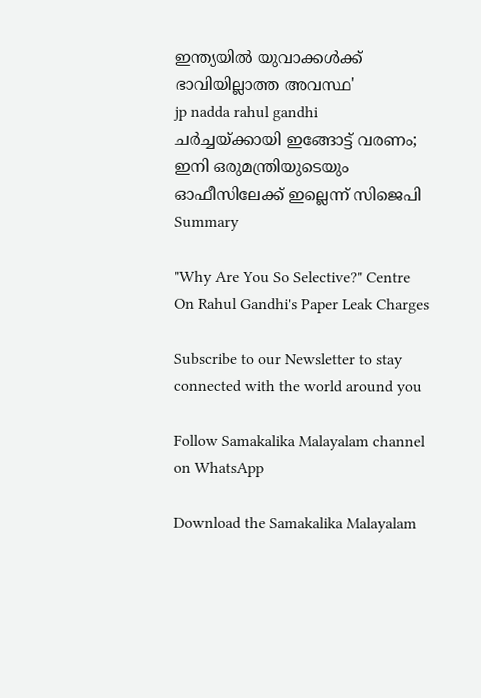ഇന്ത്യയില്‍ യുവാക്കള്‍ക്ക് ഭാവിയില്ലാത്ത അവസ്ഥ'
jp nadda rahul gandhi
ചര്‍ച്ചയ്ക്കായി ഇങ്ങോട്ട് വരണം; ഇനി ഒരുമന്ത്രിയുടെയും ഓഫീസിലേക്ക് ഇല്ലെന്ന് സിജെപി
Summary

"Why Are You So Selective?" Centre On Rahul Gandhi's Paper Leak Charges

Subscribe to our Newsletter to stay connected with the world around you

Follow Samakalika Malayalam channel on WhatsApp

Download the Samakalika Malayalam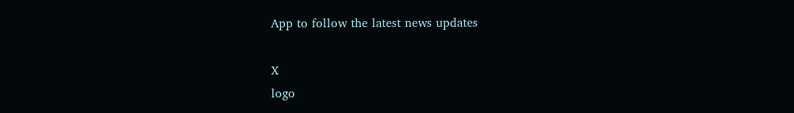App to follow the latest news updates

X
logo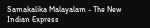Samakalika Malayalam - The New Indian Express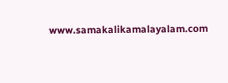www.samakalikamalayalam.com